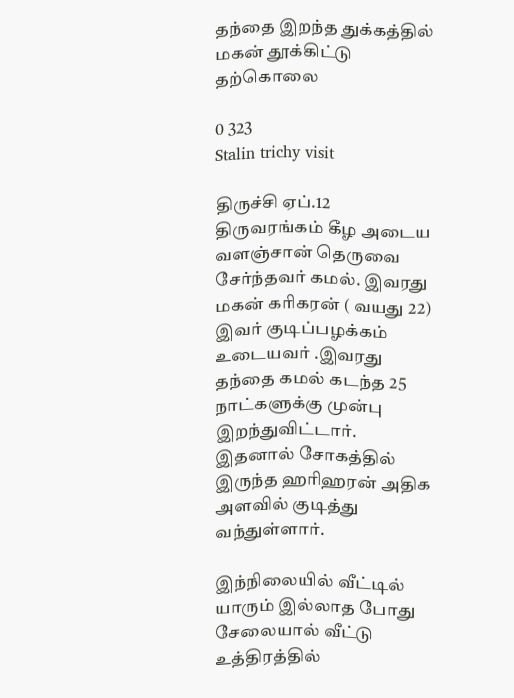தந்தை இறந்த துக்கத்தில் மகன் தூக்கிட்டு தற்கொலை

0 323
Stalin trichy visit

திருச்சி ஏப்.12 திருவரங்கம் கீழ அடைய வளஞ்சான் தெருவை சேர்ந்தவர் கமல். இவரது மகன் கரிகரன் ( வயது 22) இவர் குடிப்பழக்கம் உடையவர் .இவரது தந்தை கமல் கடந்த 25 நாட்களுக்கு முன்பு இறந்துவிட்டார். இதனால் சோகத்தில் இருந்த ஹரிஹரன் அதிக அளவில் குடித்து வந்துள்ளார்.

இந்நிலையில் வீட்டில் யாரும் இல்லாத போது சேலையால் வீட்டு உத்திரத்தில்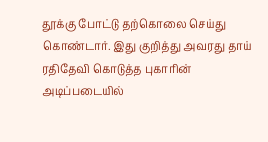தூக்கு போட்டு தற்கொலை செய்து கொண்டார். இது குறித்து அவரது தாய் ரதிதேவி கொடுத்த புகாரின் அடிப்படையில்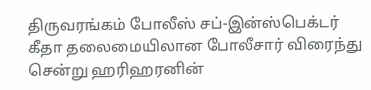திருவரங்கம் போலீஸ் சப்-இன்ஸ்பெக்டர் கீதா தலைமையிலான போலீசார் விரைந்து சென்று ஹரிஹரனின்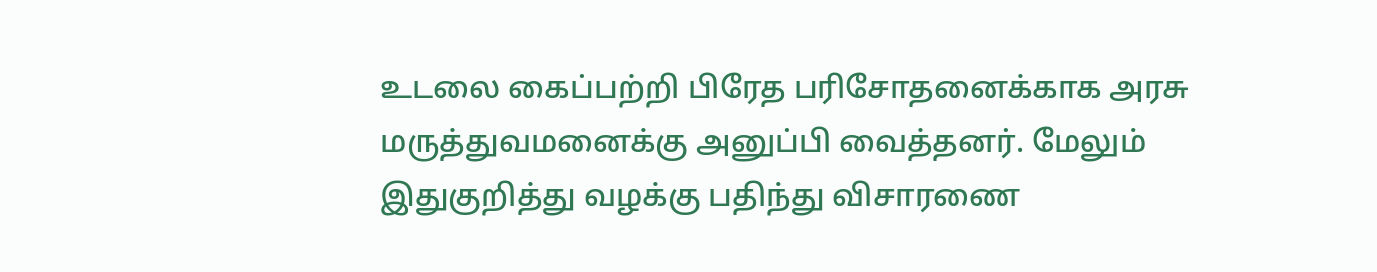உடலை கைப்பற்றி பிரேத பரிசோதனைக்காக அரசு மருத்துவமனைக்கு அனுப்பி வைத்தனர். மேலும் இதுகுறித்து வழக்கு பதிந்து விசாரணை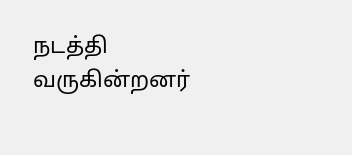நடத்தி வருகின்றனர்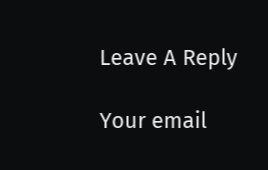Leave A Reply

Your email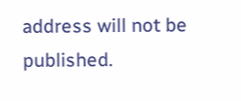address will not be published.